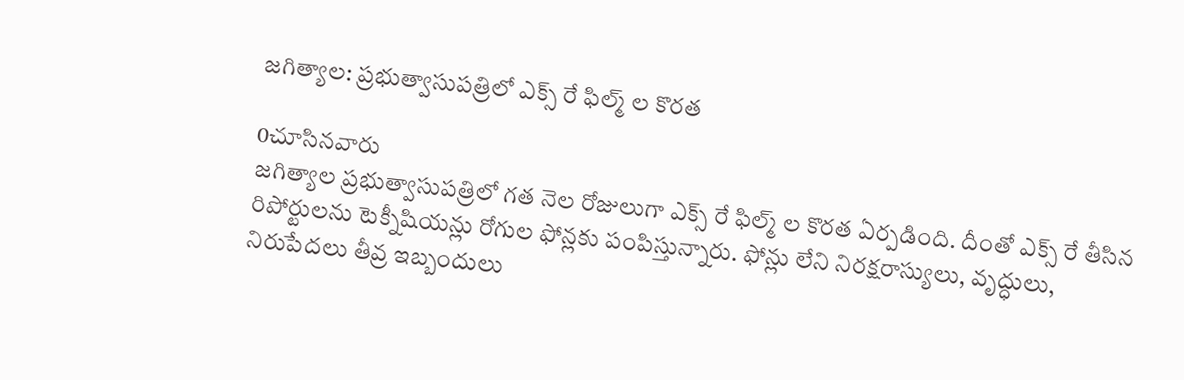జగిత్యాల: ప్రభుత్వాసుపత్రిలో ఎక్స్ రే ఫిల్మ్ ల కొరత

0చూసినవారు
జగిత్యాల ప్రభుత్వాసుపత్రిలో గత నెల రోజులుగా ఎక్స్ రే ఫిల్మ్ ల కొరత ఏర్పడింది. దీంతో ఎక్స్ రే తీసిన రిపోర్టులను టెక్నీషియన్లు రోగుల ఫోన్లకు పంపిస్తున్నారు. ఫోన్లు లేని నిరక్షరాస్యులు, వృద్ధులు, నిరుపేదలు తీవ్ర ఇబ్బందులు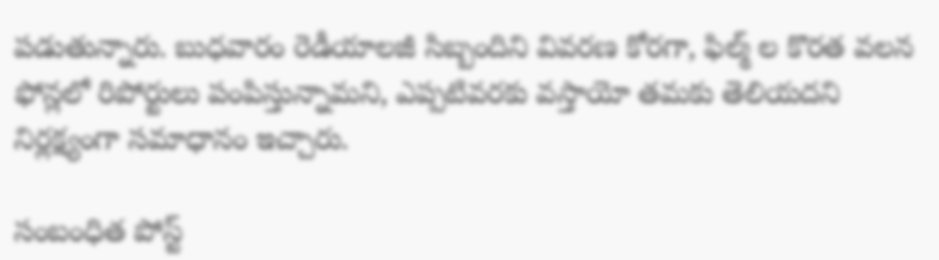పడుతున్నారు. బుధవారం రెడీయాలజీ సిబ్బందిని వివరణ కోరగా, ఫిల్మ్ ల కొరత వలన ఫోన్లలో రిపోర్టులు పంపిస్తున్నామని, ఎప్పటివరకు వస్తాయో తమకు తెలియదని నిర్లక్ష్యంగా సమాధానం ఇచ్చారు.

సంబంధిత పోస్ట్